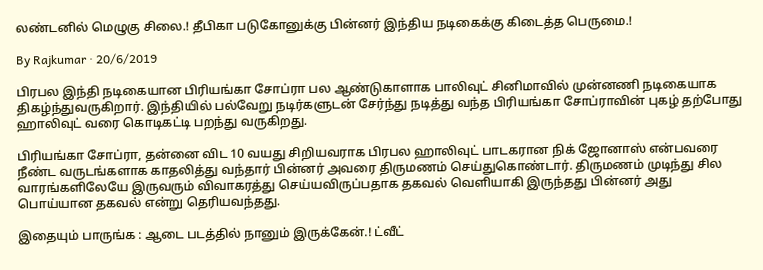லண்டனில் மெழுகு சிலை.! தீபிகா படுகோனுக்கு பின்னர் இந்திய நடிகைக்கு கிடைத்த பெருமை.!

By Rajkumar · 20/6/2019

பிரபல இந்தி நடிகையான பிரியங்கா சோப்ரா பல ஆண்டுகாளாக பாலிவுட் சினிமாவில் முன்னணி நடிகையாக திகழ்ந்துவருகிறார். இந்தியில் பல்வேறு நடிர்களுடன் சேர்ந்து நடித்து வந்த பிரியங்கா சோப்ராவின் புகழ் தற்போது ஹாலிவுட் வரை கொடிகட்டி பறந்து வருகிறது.

பிரியங்கா சோப்ரா, தன்னை விட 10 வயது சிறியவராக பிரபல ஹாலிவுட் பாடகரான நிக் ஜோனாஸ் என்பவரை நீண்ட வருடங்களாக காதலித்து வந்தார் பின்னர் அவரை திருமணம் செய்துகொண்டார். திருமணம் முடிந்து சில வாரங்களிலேயே இருவரும் விவாகரத்து செய்யவிருப்பதாக தகவல் வெளியாகி இருந்தது பின்னர் அது பொய்யான தகவல் என்று தெரியவந்தது.

இதையும் பாருங்க : ஆடை படத்தில் நானும் இருக்கேன்.! ட்வீட்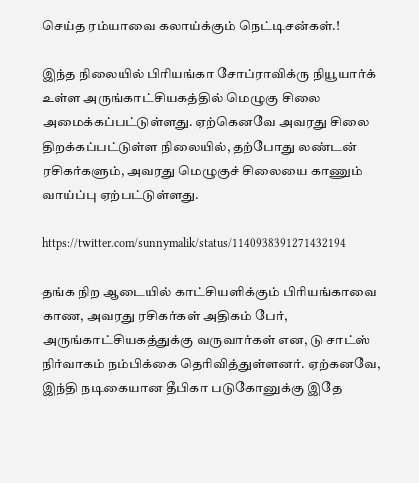செய்த ரம்யாவை கலாய்க்கும் நெட்டிசன்கள்.!

இந்த நிலையில் பிரியங்கா சோப்ராவிக்ரு நியூயார்க் உள்ள அருங்காட்சியகத்தில் மெழுகு சிலை அமைக்கப்பட்டுள்ளது. ஏற்கெனவே அவரது சிலை திறக்கப்பட்டுள்ள நிலையில், தற்போது லண்டன் ரசிகர்களும், அவரது மெழுகுச் சிலையை காணும் வாய்ப்பு ஏற்பட்டுள்ளது.

https://twitter.com/sunnymalik/status/1140938391271432194

தங்க நிற ஆடையில் காட்சியளிக்கும் பிரியங்காவை காண, அவரது ரசிகர்கள் அதிகம் பேர், அருங்காட்சியகத்துக்கு வருவார்கள் என, டு சாட்ஸ் நிர்வாகம் நம்பிக்கை தெரிவித்துள்ளனர். ஏற்கனவே, இந்தி நடிகையான தீபிகா படுகோனுக்கு இதே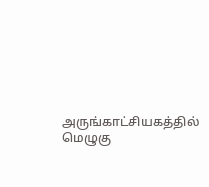அருங்காட்சியகத்தில் மெழுகு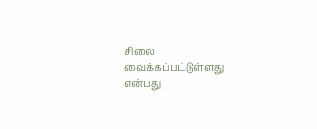சிலை வைக்கப்பட்டுள்ளது என்பது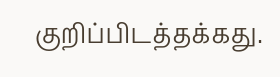குறிப்பிடத்தக்கது.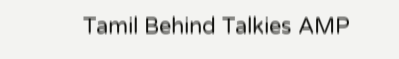Tamil Behind Talkies AMP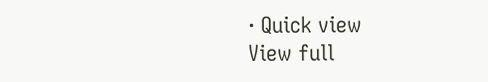· Quick view
View full